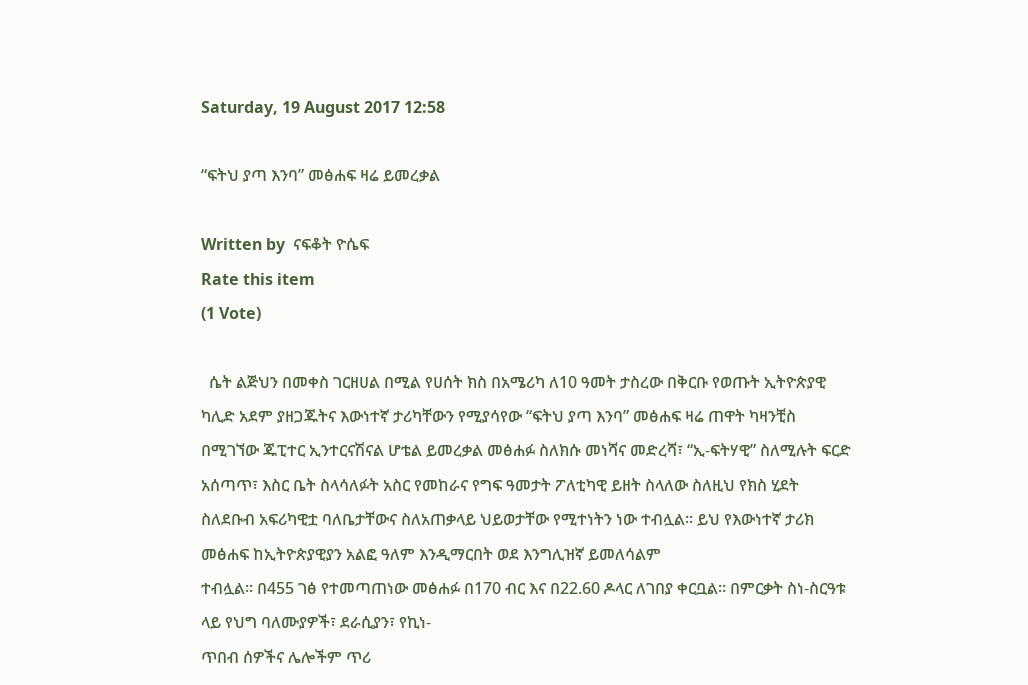Saturday, 19 August 2017 12:58

“ፍትህ ያጣ እንባ” መፅሐፍ ዛሬ ይመረቃል

Written by  ናፍቆት ዮሴፍ
Rate this item
(1 Vote)

  ሴት ልጅህን በመቀስ ገርዘሀል በሚል የሀሰት ክስ በአሜሪካ ለ10 ዓመት ታስረው በቅርቡ የወጡት ኢትዮጵያዊ ካሊድ አደም ያዘጋጁትና እውነተኛ ታሪካቸውን የሚያሳየው “ፍትህ ያጣ እንባ” መፅሐፍ ዛሬ ጠዋት ካዛንቺስ በሚገኘው ጁፒተር ኢንተርናሽናል ሆቴል ይመረቃል መፅሐፉ ስለክሱ መነሻና መድረሻ፣ “ኢ-ፍትሃዊ” ስለሚሉት ፍርድ አሰጣጥ፣ እስር ቤት ስላሳለፉት አስር የመከራና የግፍ ዓመታት ፖለቲካዊ ይዘት ስላለው ስለዚህ የክስ ሂደት ስለደቡብ አፍሪካዊቷ ባለቤታቸውና ስለአጠቃላይ ህይወታቸው የሚተነትን ነው ተብሏል፡፡ ይህ የእውነተኛ ታሪክ መፅሐፍ ከኢትዮጵያዊያን አልፎ ዓለም እንዲማርበት ወደ እንግሊዝኛ ይመለሳልም
ተብሏል፡፡ በ455 ገፅ የተመጣጠነው መፅሐፉ በ170 ብር እና በ22.60 ዶላር ለገበያ ቀርቧል፡፡ በምርቃት ስነ-ስርዓቱ ላይ የህግ ባለሙያዎች፣ ደራሲያን፣ የኪነ-
ጥበብ ሰዎችና ሌሎችም ጥሪ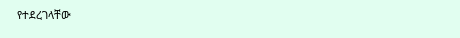የተደረገላቸው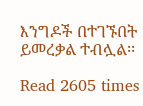እንግዶች በተገኙበት ይመረቃል ተብሏል፡፡

Read 2605 times